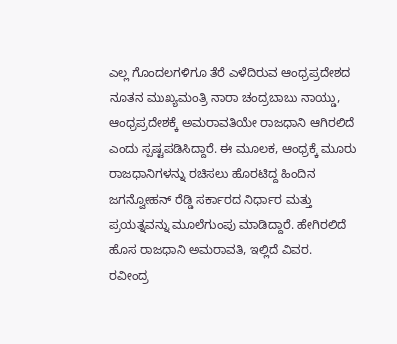ಎಲ್ಲ ಗೊಂದಲಗಳಿಗೂ ತೆರೆ ಎಳೆದಿರುವ ಆಂಧ್ರಪ್ರದೇಶದ ನೂತನ ಮುಖ್ಯಮಂತ್ರಿ ನಾರಾ ಚಂದ್ರಬಾಬು ನಾಯ್ಡು, ಆಂಧ್ರಪ್ರದೇಶಕ್ಕೆ ಅಮರಾವತಿಯೇ ರಾಜಧಾನಿ ಆಗಿರಲಿದೆ ಎಂದು ಸ್ಪಷ್ಟಪಡಿಸಿದ್ದಾರೆ. ಈ ಮೂಲಕ, ಆಂಧ್ರಕ್ಕೆ ಮೂರು ರಾಜಧಾನಿಗಳನ್ನು ರಚಿಸಲು ಹೊರಟಿದ್ದ ಹಿಂದಿನ ಜಗನ್ವೋಹನ್ ರೆಡ್ಡಿ ಸರ್ಕಾರದ ನಿರ್ಧಾರ ಮತ್ತು ಪ್ರಯತ್ನವನ್ನು ಮೂಲೆಗುಂಪು ಮಾಡಿದ್ದಾರೆ. ಹೇಗಿರಲಿದೆ ಹೊಸ ರಾಜಧಾನಿ ಅಮರಾವತಿ, ಇಲ್ಲಿದೆ ವಿವರ.
ರವೀಂದ್ರ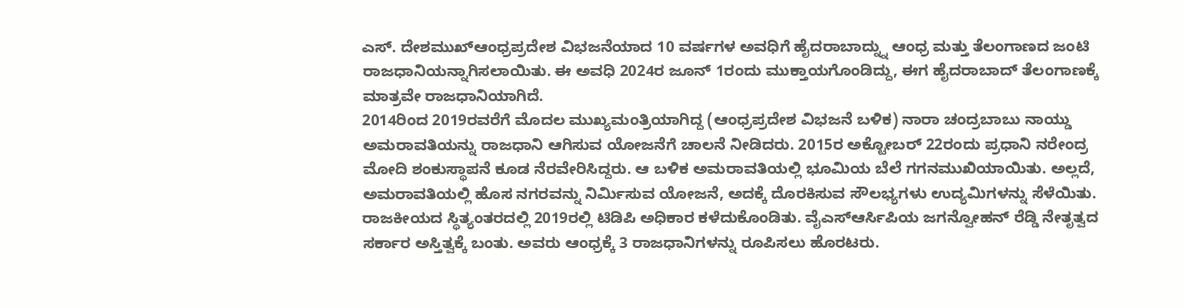ಎಸ್. ದೇಶಮುಖ್ಆಂಧ್ರಪ್ರದೇಶ ವಿಭಜನೆಯಾದ 10 ವರ್ಷಗಳ ಅವಧಿಗೆ ಹೈದರಾಬಾದ್ನ್ನು ಆಂಧ್ರ ಮತ್ತು ತೆಲಂಗಾಣದ ಜಂಟಿ ರಾಜಧಾನಿಯನ್ನಾಗಿಸಲಾಯಿತು. ಈ ಅವಧಿ 2024ರ ಜೂನ್ 1ರಂದು ಮುಕ್ತಾಯಗೊಂಡಿದ್ದು, ಈಗ ಹೈದರಾಬಾದ್ ತೆಲಂಗಾಣಕ್ಕೆ ಮಾತ್ರವೇ ರಾಜಧಾನಿಯಾಗಿದೆ.
2014ರಿಂದ 2019ರವರೆಗೆ ಮೊದಲ ಮುಖ್ಯಮಂತ್ರಿಯಾಗಿದ್ದ (ಆಂಧ್ರಪ್ರದೇಶ ವಿಭಜನೆ ಬಳಿಕ) ನಾರಾ ಚಂದ್ರಬಾಬು ನಾಯ್ಡು ಅಮರಾವತಿಯನ್ನು ರಾಜಧಾನಿ ಆಗಿಸುವ ಯೋಜನೆಗೆ ಚಾಲನೆ ನೀಡಿದರು. 2015ರ ಅಕ್ಟೋಬರ್ 22ರಂದು ಪ್ರಧಾನಿ ನರೇಂದ್ರ ಮೋದಿ ಶಂಕುಸ್ಥಾಪನೆ ಕೂಡ ನೆರವೇರಿಸಿದ್ದರು. ಆ ಬಳಿಕ ಅಮರಾವತಿಯಲ್ಲಿ ಭೂಮಿಯ ಬೆಲೆ ಗಗನಮುಖಿಯಾಯಿತು. ಅಲ್ಲದೆ, ಅಮರಾವತಿಯಲ್ಲಿ ಹೊಸ ನಗರವನ್ನು ನಿರ್ವಿುಸುವ ಯೋಜನೆ, ಅದಕ್ಕೆ ದೊರಕಿಸುವ ಸೌಲಭ್ಯಗಳು ಉದ್ಯಮಿಗಳನ್ನು ಸೆಳೆಯಿತು.
ರಾಜಕೀಯದ ಸ್ಥಿತ್ಯಂತರದಲ್ಲಿ 2019ರಲ್ಲಿ ಟಿಡಿಪಿ ಅಧಿಕಾರ ಕಳೆದುಕೊಂಡಿತು. ವೈಎಸ್ಆರ್ಸಿಪಿಯ ಜಗನ್ವೋಹನ್ ರೆಡ್ಡಿ ನೇತೃತ್ವದ ಸರ್ಕಾರ ಅಸ್ತಿತ್ವಕ್ಕೆ ಬಂತು. ಅವರು ಆಂಧ್ರಕ್ಕೆ 3 ರಾಜಧಾನಿಗಳನ್ನು ರೂಪಿಸಲು ಹೊರಟರು.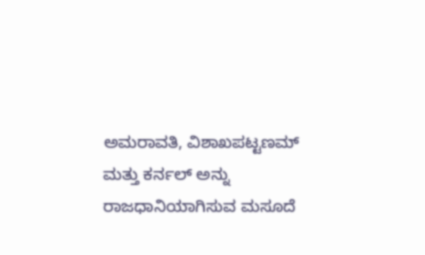ಅಮರಾವತಿ, ವಿಶಾಖಪಟ್ಟಣಮ್ ಮತ್ತು ಕರ್ನಲ್ ಅನ್ನು ರಾಜಧಾನಿಯಾಗಿಸುವ ಮಸೂದೆ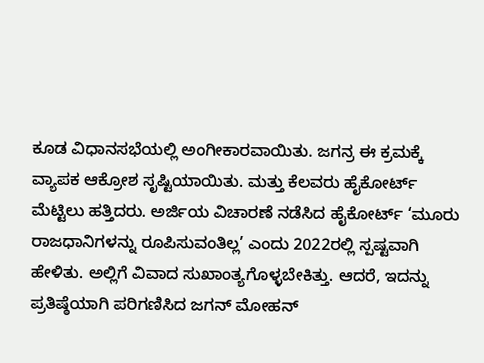ಕೂಡ ವಿಧಾನಸಭೆಯಲ್ಲಿ ಅಂಗೀಕಾರವಾಯಿತು. ಜಗನ್ರ ಈ ಕ್ರಮಕ್ಕೆ ವ್ಯಾಪಕ ಆಕ್ರೋಶ ಸೃಷ್ಟಿಯಾಯಿತು. ಮತ್ತು ಕೆಲವರು ಹೈಕೋರ್ಟ್ ಮೆಟ್ಟಿಲು ಹತ್ತಿದರು. ಅರ್ಜಿಯ ವಿಚಾರಣೆ ನಡೆಸಿದ ಹೈಕೋರ್ಟ್ ‘ಮೂರು ರಾಜಧಾನಿಗಳನ್ನು ರೂಪಿಸುವಂತಿಲ್ಲ’ ಎಂದು 2022ರಲ್ಲಿ ಸ್ಪಷ್ಟವಾಗಿ ಹೇಳಿತು. ಅಲ್ಲಿಗೆ ವಿವಾದ ಸುಖಾಂತ್ಯಗೊಳ್ಳಬೇಕಿತ್ತು. ಆದರೆ, ಇದನ್ನು ಪ್ರತಿಷ್ಠೆಯಾಗಿ ಪರಿಗಣಿಸಿದ ಜಗನ್ ಮೋಹನ್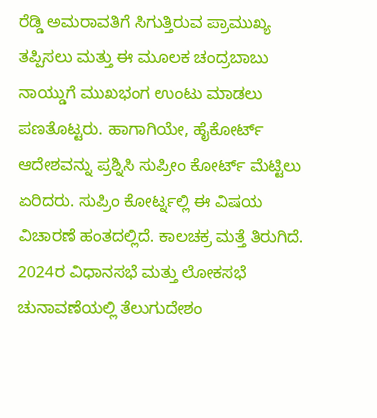ರೆಡ್ಡಿ ಅಮರಾವತಿಗೆ ಸಿಗುತ್ತಿರುವ ಪ್ರಾಮುಖ್ಯ ತಪ್ಪಿಸಲು ಮತ್ತು ಈ ಮೂಲಕ ಚಂದ್ರಬಾಬು ನಾಯ್ಡುಗೆ ಮುಖಭಂಗ ಉಂಟು ಮಾಡಲು ಪಣತೊಟ್ಟರು. ಹಾಗಾಗಿಯೇ, ಹೈಕೋರ್ಟ್ ಆದೇಶವನ್ನು ಪ್ರಶ್ನಿಸಿ ಸುಪ್ರೀಂ ಕೋರ್ಟ್ ಮೆಟ್ಟಿಲು ಏರಿದರು. ಸುಪ್ರಿಂ ಕೋರ್ಟ್ನಲ್ಲಿ ಈ ವಿಷಯ ವಿಚಾರಣೆ ಹಂತದಲ್ಲಿದೆ. ಕಾಲಚಕ್ರ ಮತ್ತೆ ತಿರುಗಿದೆ. 2024ರ ವಿಧಾನಸಭೆ ಮತ್ತು ಲೋಕಸಭೆ ಚುನಾವಣೆಯಲ್ಲಿ ತೆಲುಗುದೇಶಂ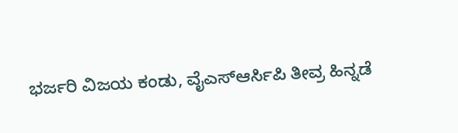ಭರ್ಜರಿ ವಿಜಯ ಕಂಡು, ವೈಎಸ್ಆರ್ಸಿಪಿ ತೀವ್ರ ಹಿನ್ನಡೆ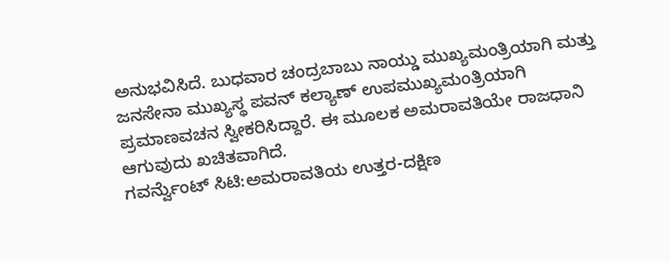ಅನುಭವಿಸಿದೆ. ಬುಧವಾರ ಚಂದ್ರಬಾಬು ನಾಯ್ಡು ಮುಖ್ಯಮಂತ್ರಿಯಾಗಿ ಮತ್ತು ಜನಸೇನಾ ಮುಖ್ಯಸ್ಥ ಪವನ್ ಕಲ್ಯಾಣ್ ಉಪಮುಖ್ಯಮಂತ್ರಿಯಾಗಿ ಪ್ರಮಾಣವಚನ ಸ್ವೀಕರಿಸಿದ್ದಾರೆ. ಈ ಮೂಲಕ ಅಮರಾವತಿಯೇ ರಾಜಧಾನಿ ಆಗುವುದು ಖಚಿತವಾಗಿದೆ.
ಗವರ್ನ್ವೆುಂಟ್ ಸಿಟಿ:ಅಮರಾವತಿಯ ಉತ್ತರ-ದಕ್ಷಿಣ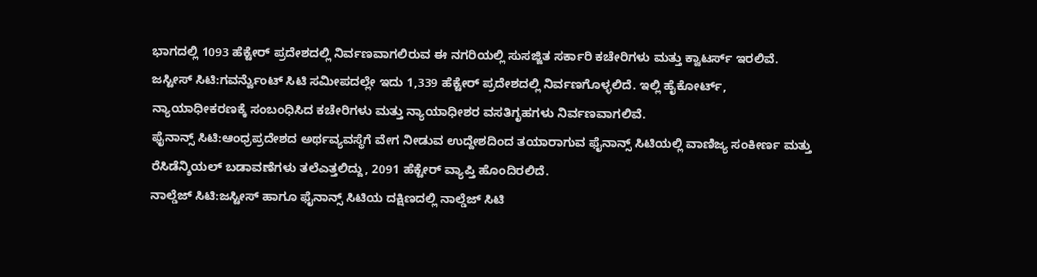ಭಾಗದಲ್ಲಿ 1093 ಹೆಕ್ಟೇರ್ ಪ್ರದೇಶದಲ್ಲಿ ನಿರ್ವಣವಾಗಲಿರುವ ಈ ನಗರಿಯಲ್ಲಿ ಸುಸಜ್ಜಿತ ಸರ್ಕಾರಿ ಕಚೇರಿಗಳು ಮತ್ತು ಕ್ವಾಟರ್ಸ್ ಇರಲಿವೆ.
ಜಸ್ಟೀಸ್ ಸಿಟಿ:ಗವರ್ನ್ವೆುಂಟ್ ಸಿಟಿ ಸಮೀಪದಲ್ಲೇ ಇದು 1,339 ಹೆಕ್ಟೇರ್ ಪ್ರದೇಶದಲ್ಲಿ ನಿರ್ವಣಗೊಳ್ಳಲಿದೆ. ಇಲ್ಲಿ ಹೈಕೋರ್ಟ್, ನ್ಯಾಯಾಧೀಕರಣಕ್ಕೆ ಸಂಬಂಧಿಸಿದ ಕಚೇರಿಗಳು ಮತ್ತು ನ್ಯಾಯಾಧೀಶರ ವಸತಿಗೃಹಗಳು ನಿರ್ವಣವಾಗಲಿವೆ.
ಫೈನಾನ್ಸ್ ಸಿಟಿ:ಆಂಧ್ರಪ್ರದೇಶದ ಅರ್ಥವ್ಯವಸ್ಥೆಗೆ ವೇಗ ನೀಡುವ ಉದ್ದೇಶದಿಂದ ತಯಾರಾಗುವ ಫೈನಾನ್ಸ್ ಸಿಟಿಯಲ್ಲಿ ವಾಣಿಜ್ಯ ಸಂಕೀರ್ಣ ಮತ್ತು ರೆಸಿಡೆನ್ಶಿಯಲ್ ಬಡಾವಣೆಗಳು ತಲೆಎತ್ತಲಿದ್ದು, 2091 ಹೆಕ್ಟೇರ್ ವ್ಯಾಪ್ತಿ ಹೊಂದಿರಲಿದೆ.
ನಾಲ್ಡೆಜ್ ಸಿಟಿ:ಜಸ್ಟೀಸ್ ಹಾಗೂ ಫೈನಾನ್ಸ್ ಸಿಟಿಯ ದಕ್ಷಿಣದಲ್ಲಿ ನಾಲ್ಡೆಜ್ ಸಿಟಿ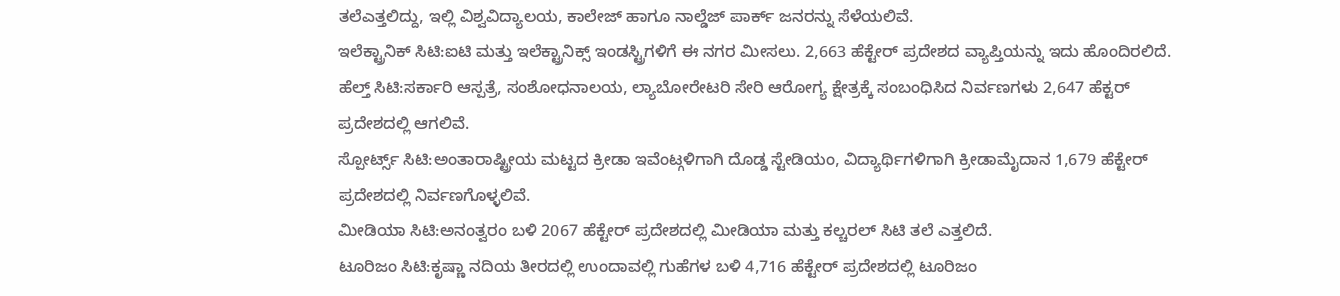ತಲೆಎತ್ತಲಿದ್ದು, ಇಲ್ಲಿ ವಿಶ್ವವಿದ್ಯಾಲಯ, ಕಾಲೇಜ್ ಹಾಗೂ ನಾಲ್ಡೆಜ್ ಪಾರ್ಕ್ ಜನರನ್ನು ಸೆಳೆಯಲಿವೆ.
ಇಲೆಕ್ಟ್ರಾನಿಕ್ ಸಿಟಿ:ಐಟಿ ಮತ್ತು ಇಲೆಕ್ಟ್ರಾನಿಕ್ಸ್ ಇಂಡಸ್ಟ್ರಿಗಳಿಗೆ ಈ ನಗರ ಮೀಸಲು. 2,663 ಹೆಕ್ಟೇರ್ ಪ್ರದೇಶದ ವ್ಯಾಪ್ತಿಯನ್ನು ಇದು ಹೊಂದಿರಲಿದೆ.
ಹೆಲ್ತ್ ಸಿಟಿ:ಸರ್ಕಾರಿ ಆಸ್ಪತ್ರೆ, ಸಂಶೋಧನಾಲಯ, ಲ್ಯಾಬೋರೇಟರಿ ಸೇರಿ ಆರೋಗ್ಯ ಕ್ಷೇತ್ರಕ್ಕೆ ಸಂಬಂಧಿಸಿದ ನಿರ್ವಣಗಳು 2,647 ಹೆಕ್ಟರ್ ಪ್ರದೇಶದಲ್ಲಿ ಆಗಲಿವೆ.
ಸ್ಪೋರ್ಟ್ಸ್ ಸಿಟಿ:ಅಂತಾರಾಷ್ಟ್ರೀಯ ಮಟ್ಟದ ಕ್ರೀಡಾ ಇವೆಂಟ್ಗಳಿಗಾಗಿ ದೊಡ್ಡ ಸ್ಟೇಡಿಯಂ, ವಿದ್ಯಾರ್ಥಿಗಳಿಗಾಗಿ ಕ್ರೀಡಾಮೈದಾನ 1,679 ಹೆಕ್ಟೇರ್ ಪ್ರದೇಶದಲ್ಲಿ ನಿರ್ವಣಗೊಳ್ಳಲಿವೆ.
ಮೀಡಿಯಾ ಸಿಟಿ:ಅನಂತ್ವರಂ ಬಳಿ 2067 ಹೆಕ್ಟೇರ್ ಪ್ರದೇಶದಲ್ಲಿ ಮೀಡಿಯಾ ಮತ್ತು ಕಲ್ಚರಲ್ ಸಿಟಿ ತಲೆ ಎತ್ತಲಿದೆ.
ಟೂರಿಜಂ ಸಿಟಿ:ಕೃಷ್ಣಾ ನದಿಯ ತೀರದಲ್ಲಿ ಉಂದಾವಲ್ಲಿ ಗುಹೆಗಳ ಬಳಿ 4,716 ಹೆಕ್ಟೇರ್ ಪ್ರದೇಶದಲ್ಲಿ ಟೂರಿಜಂ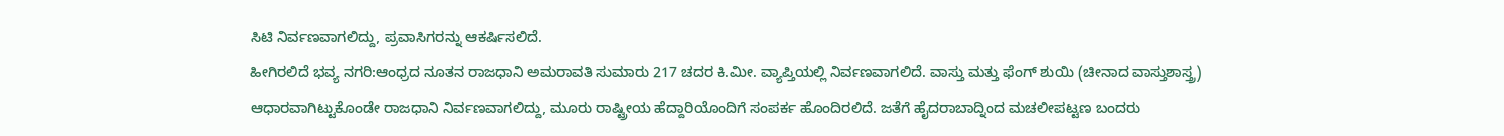ಸಿಟಿ ನಿರ್ವಣವಾಗಲಿದ್ದು, ಪ್ರವಾಸಿಗರನ್ನು ಆಕರ್ಷಿಸಲಿದೆ.
ಹೀಗಿರಲಿದೆ ಭವ್ಯ ನಗರಿ:ಆಂಧ್ರದ ನೂತನ ರಾಜಧಾನಿ ಅಮರಾವತಿ ಸುಮಾರು 217 ಚದರ ಕಿ.ಮೀ. ವ್ಯಾಪ್ತಿಯಲ್ಲಿ ನಿರ್ವಣವಾಗಲಿದೆ. ವಾಸ್ತು ಮತ್ತು ಫೆಂಗ್ ಶುಯಿ (ಚೀನಾದ ವಾಸ್ತುಶಾಸ್ತ್ರ) ಆಧಾರವಾಗಿಟ್ಟುಕೊಂಡೇ ರಾಜಧಾನಿ ನಿರ್ವಣವಾಗಲಿದ್ದು, ಮೂರು ರಾಷ್ಟ್ರೀಯ ಹೆದ್ದಾರಿಯೊಂದಿಗೆ ಸಂಪರ್ಕ ಹೊಂದಿರಲಿದೆ. ಜತೆಗೆ ಹೈದರಾಬಾದ್ನಿಂದ ಮಚಲೀಪಟ್ಟಣ ಬಂದರು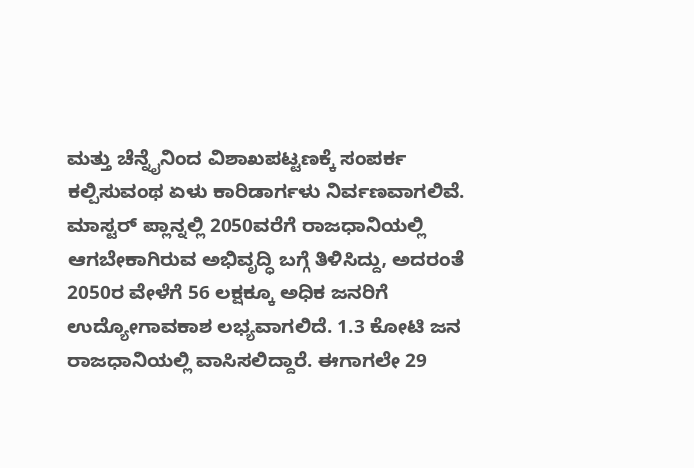ಮತ್ತು ಚೆನ್ನೈನಿಂದ ವಿಶಾಖಪಟ್ಟಣಕ್ಕೆ ಸಂಪರ್ಕ ಕಲ್ಪಿಸುವಂಥ ಏಳು ಕಾರಿಡಾರ್ಗಳು ನಿರ್ವಣವಾಗಲಿವೆ. ಮಾಸ್ಟರ್ ಪ್ಲಾನ್ನಲ್ಲಿ 2050ವರೆಗೆ ರಾಜಧಾನಿಯಲ್ಲಿ ಆಗಬೇಕಾಗಿರುವ ಅಭಿವೃದ್ಧಿ ಬಗ್ಗೆ ತಿಳಿಸಿದ್ದು, ಅದರಂತೆ 2050ರ ವೇಳೆಗೆ 56 ಲಕ್ಷಕ್ಕೂ ಅಧಿಕ ಜನರಿಗೆ ಉದ್ಯೋಗಾವಕಾಶ ಲಭ್ಯವಾಗಲಿದೆ. 1.3 ಕೋಟಿ ಜನ ರಾಜಧಾನಿಯಲ್ಲಿ ವಾಸಿಸಲಿದ್ದಾರೆ. ಈಗಾಗಲೇ 29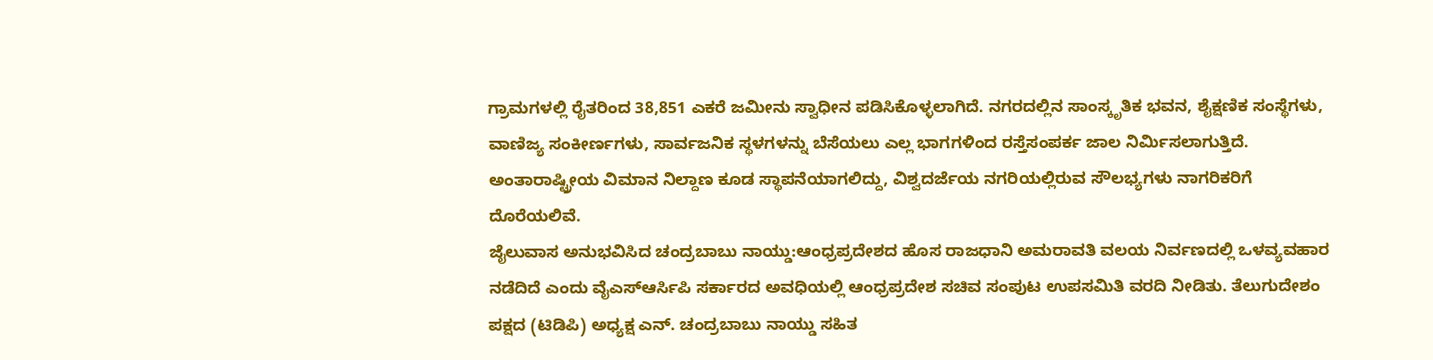ಗ್ರಾಮಗಳಲ್ಲಿ ರೈತರಿಂದ 38,851 ಎಕರೆ ಜಮೀನು ಸ್ವಾಧೀನ ಪಡಿಸಿಕೊಳ್ಳಲಾಗಿದೆ. ನಗರದಲ್ಲಿನ ಸಾಂಸ್ಕೃತಿಕ ಭವನ, ಶೈಕ್ಷಣಿಕ ಸಂಸ್ಥೆಗಳು, ವಾಣಿಜ್ಯ ಸಂಕೀರ್ಣಗಳು, ಸಾರ್ವಜನಿಕ ಸ್ಥಳಗಳನ್ನು ಬೆಸೆಯಲು ಎಲ್ಲ ಭಾಗಗಳಿಂದ ರಸ್ತೆಸಂಪರ್ಕ ಜಾಲ ನಿರ್ವಿುಸಲಾಗುತ್ತಿದೆ. ಅಂತಾರಾಷ್ಟ್ರೀಯ ವಿಮಾನ ನಿಲ್ದಾಣ ಕೂಡ ಸ್ಥಾಪನೆಯಾಗಲಿದ್ದು, ವಿಶ್ವದರ್ಜೆಯ ನಗರಿಯಲ್ಲಿರುವ ಸೌಲಭ್ಯಗಳು ನಾಗರಿಕರಿಗೆ ದೊರೆಯಲಿವೆ.
ಜೈಲುವಾಸ ಅನುಭವಿಸಿದ ಚಂದ್ರಬಾಬು ನಾಯ್ಡು:ಆಂಧ್ರಪ್ರದೇಶದ ಹೊಸ ರಾಜಧಾನಿ ಅಮರಾವತಿ ವಲಯ ನಿರ್ವಣದಲ್ಲಿ ಒಳವ್ಯವಹಾರ ನಡೆದಿದೆ ಎಂದು ವೈಎಸ್ಆರ್ಸಿಪಿ ಸರ್ಕಾರದ ಅವಧಿಯಲ್ಲಿ ಆಂಧ್ರಪ್ರದೇಶ ಸಚಿವ ಸಂಪುಟ ಉಪಸಮಿತಿ ವರದಿ ನೀಡಿತು. ತೆಲುಗುದೇಶಂ ಪಕ್ಷದ (ಟಿಡಿಪಿ) ಅಧ್ಯಕ್ಷ ಎನ್. ಚಂದ್ರಬಾಬು ನಾಯ್ಡು ಸಹಿತ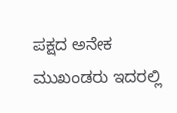ಪಕ್ಷದ ಅನೇಕ ಮುಖಂಡರು ಇದರಲ್ಲಿ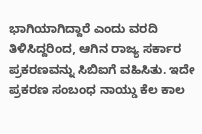ಭಾಗಿಯಾಗಿದ್ದಾರೆ ಎಂದು ವರದಿ ತಿಳಿಸಿದ್ದರಿಂದ, ಆಗಿನ ರಾಜ್ಯ ಸರ್ಕಾರ ಪ್ರಕರಣವನ್ನು ಸಿಬಿಐಗೆ ವಹಿಸಿತು. ಇದೇ ಪ್ರಕರಣ ಸಂಬಂಧ ನಾಯ್ಡು ಕೆಲ ಕಾಲ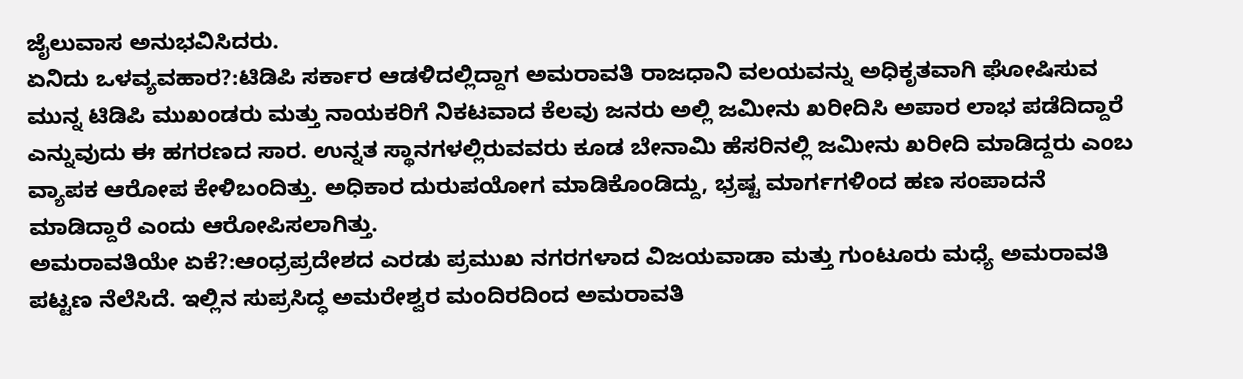ಜೈಲುವಾಸ ಅನುಭವಿಸಿದರು.
ಏನಿದು ಒಳವ್ಯವಹಾರ?:ಟಿಡಿಪಿ ಸರ್ಕಾರ ಆಡಳಿದಲ್ಲಿದ್ದಾಗ ಅಮರಾವತಿ ರಾಜಧಾನಿ ವಲಯವನ್ನು ಅಧಿಕೃತವಾಗಿ ಘೋಷಿಸುವ ಮುನ್ನ ಟಿಡಿಪಿ ಮುಖಂಡರು ಮತ್ತು ನಾಯಕರಿಗೆ ನಿಕಟವಾದ ಕೆಲವು ಜನರು ಅಲ್ಲಿ ಜಮೀನು ಖರೀದಿಸಿ ಅಪಾರ ಲಾಭ ಪಡೆದಿದ್ದಾರೆ ಎನ್ನುವುದು ಈ ಹಗರಣದ ಸಾರ. ಉನ್ನತ ಸ್ಥಾನಗಳಲ್ಲಿರುವವರು ಕೂಡ ಬೇನಾಮಿ ಹೆಸರಿನಲ್ಲಿ ಜಮೀನು ಖರೀದಿ ಮಾಡಿದ್ದರು ಎಂಬ ವ್ಯಾಪಕ ಆರೋಪ ಕೇಳಿಬಂದಿತ್ತು. ಅಧಿಕಾರ ದುರುಪಯೋಗ ಮಾಡಿಕೊಂಡಿದ್ದು, ಭ್ರಷ್ಟ ಮಾರ್ಗಗಳಿಂದ ಹಣ ಸಂಪಾದನೆ ಮಾಡಿದ್ದಾರೆ ಎಂದು ಆರೋಪಿಸಲಾಗಿತ್ತು.
ಅಮರಾವತಿಯೇ ಏಕೆ?:ಆಂಧ್ರಪ್ರದೇಶದ ಎರಡು ಪ್ರಮುಖ ನಗರಗಳಾದ ವಿಜಯವಾಡಾ ಮತ್ತು ಗುಂಟೂರು ಮಧ್ಯೆ ಅಮರಾವತಿ ಪಟ್ಟಣ ನೆಲೆಸಿದೆ. ಇಲ್ಲಿನ ಸುಪ್ರಸಿದ್ಧ ಅಮರೇಶ್ವರ ಮಂದಿರದಿಂದ ಅಮರಾವತಿ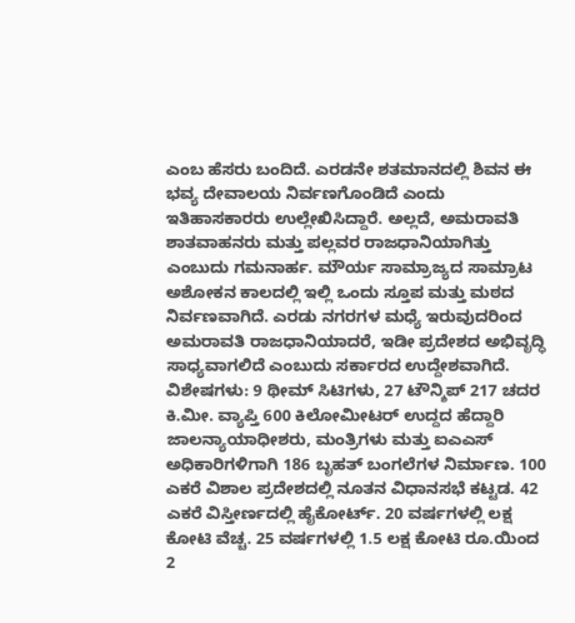ಎಂಬ ಹೆಸರು ಬಂದಿದೆ. ಎರಡನೇ ಶತಮಾನದಲ್ಲಿ ಶಿವನ ಈ ಭವ್ಯ ದೇವಾಲಯ ನಿರ್ವಣಗೊಂಡಿದೆ ಎಂದು ಇತಿಹಾಸಕಾರರು ಉಲ್ಲೇಖಿಸಿದ್ದಾರೆ. ಅಲ್ಲದೆ, ಅಮರಾವತಿ ಶಾತವಾಹನರು ಮತ್ತು ಪಲ್ಲವರ ರಾಜಧಾನಿಯಾಗಿತ್ತು ಎಂಬುದು ಗಮನಾರ್ಹ. ಮೌರ್ಯ ಸಾಮ್ರಾಜ್ಯದ ಸಾಮ್ರಾಟ ಅಶೋಕನ ಕಾಲದಲ್ಲಿ ಇಲ್ಲಿ ಒಂದು ಸ್ತೂಪ ಮತ್ತು ಮಠದ ನಿರ್ವಣವಾಗಿದೆ. ಎರಡು ನಗರಗಳ ಮಧ್ಯೆ ಇರುವುದರಿಂದ ಅಮರಾವತಿ ರಾಜಧಾನಿಯಾದರೆ, ಇಡೀ ಪ್ರದೇಶದ ಅಭಿವೃದ್ಧಿ ಸಾಧ್ಯವಾಗಲಿದೆ ಎಂಬುದು ಸರ್ಕಾರದ ಉದ್ದೇಶವಾಗಿದೆ.
ವಿಶೇಷಗಳು: 9 ಥೀಮ್ ಸಿಟಿಗಳು, 27 ಟೌನ್ಶಿಪ್ 217 ಚದರ ಕಿ.ಮೀ. ವ್ಯಾಪ್ತಿ 600 ಕಿಲೋಮೀಟರ್ ಉದ್ದದ ಹೆದ್ದಾರಿ ಜಾಲನ್ಯಾಯಾಧೀಶರು, ಮಂತ್ರಿಗಳು ಮತ್ತು ಐಎಎಸ್ ಅಧಿಕಾರಿಗಳಿಗಾಗಿ 186 ಬೃಹತ್ ಬಂಗಲೆಗಳ ನಿರ್ಮಾಣ. 100 ಎಕರೆ ವಿಶಾಲ ಪ್ರದೇಶದಲ್ಲಿ ನೂತನ ವಿಧಾನಸಭೆ ಕಟ್ಟಡ. 42 ಎಕರೆ ವಿಸ್ತೀರ್ಣದಲ್ಲಿ ಹೈಕೋರ್ಟ್. 20 ವರ್ಷಗಳಲ್ಲಿ ಲಕ್ಷ ಕೋಟಿ ವೆಚ್ಚ. 25 ವರ್ಷಗಳಲ್ಲಿ 1.5 ಲಕ್ಷ ಕೋಟಿ ರೂ.ಯಿಂದ 2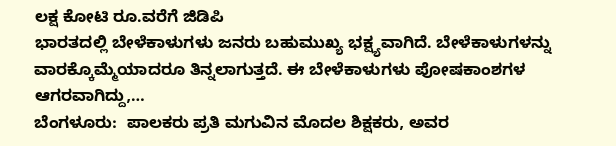ಲಕ್ಷ ಕೋಟಿ ರೂ.ವರೆಗೆ ಜಿಡಿಪಿ
ಭಾರತದಲ್ಲಿ ಬೇಳೆಕಾಳುಗಳು ಜನರು ಬಹುಮುಖ್ಯ ಭಕ್ಷ್ಯವಾಗಿದೆ. ಬೇಳೆಕಾಳುಗಳನ್ನು ವಾರಕ್ಕೊಮ್ಮೆಯಾದರೂ ತಿನ್ನಲಾಗುತ್ತದೆ. ಈ ಬೇಳೆಕಾಳುಗಳು ಪೋಷಕಾಂಶಗಳ ಆಗರವಾಗಿದ್ದು,…
ಬೆಂಗಳೂರು:  ಪಾಲಕರು ಪ್ರತಿ ಮಗುವಿನ ಮೊದಲ ಶಿಕ್ಷಕರು, ಅವರ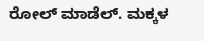ರೋಲ್ ಮಾಡೆಲ್. ಮಕ್ಕಳ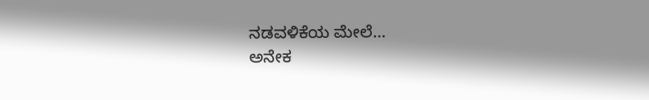ನಡವಳಿಕೆಯ ಮೇಲೆ…
ಅನೇಕ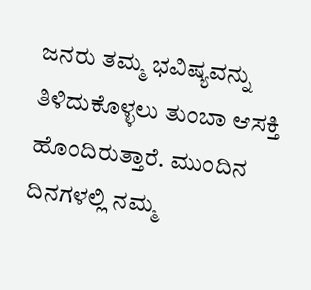ಜನರು ತಮ್ಮ ಭವಿಷ್ಯವನ್ನು ತಿಳಿದುಕೊಳ್ಳಲು ತುಂಬಾ ಆಸಕ್ತಿ ಹೊಂದಿರುತ್ತಾರೆ. ಮುಂದಿನ ದಿನಗಳಲ್ಲಿ ನಮ್ಮ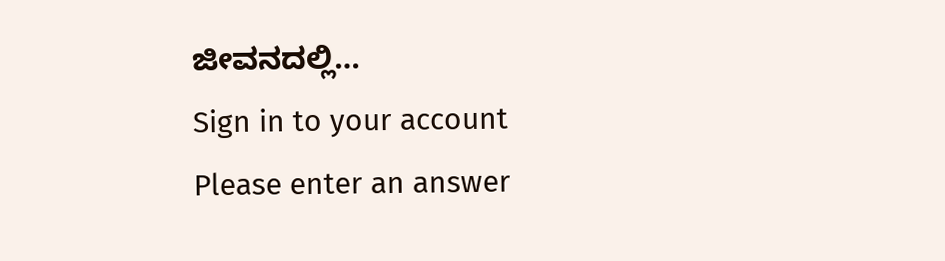ಜೀವನದಲ್ಲಿ…
Sign in to your account
Please enter an answer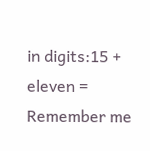in digits:15 + eleven =
Remember me